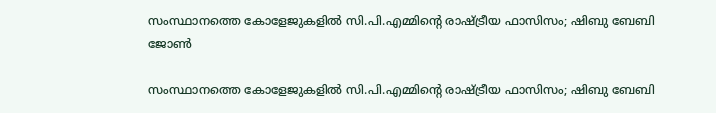സംസ്ഥാനത്തെ കോളേജുകളില്‍ സി.പി.എമ്മിന്റെ രാഷ്ട്രീയ ഫാസിസം; ഷിബു ബേബി ജോണ്‍

സംസ്ഥാനത്തെ കോളേജുകളില്‍ സി.പി.എമ്മിന്റെ രാഷ്ട്രീയ ഫാസിസം; ഷിബു ബേബി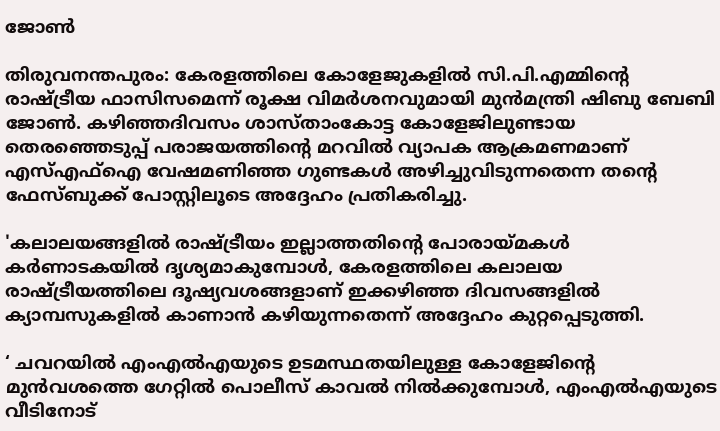ജോണ്‍

തിരുവനന്തപുരം: കേരളത്തിലെ കോളേജുകളില്‍ സി.പി.എമ്മിന്റെ രാഷ്ട്രീയ ഫാസിസമെന്ന് രൂക്ഷ വിമര്‍ശനവുമായി മുന്‍മന്ത്രി ഷിബു ബേബി ജോണ്‍. കഴിഞ്ഞദിവസം ശാസ്താംകോട്ട കോളേജിലുണ്ടായ തെരഞ്ഞെടുപ്പ് പരാജയത്തിന്റെ മറവില്‍ വ്യാപക ആക്രമണമാണ് എസ്എഫ്‌ഐ വേഷമണിഞ്ഞ ഗുണ്ടകള്‍ അഴിച്ചുവിടുന്നതെന്ന തന്റെ ഫേസ്ബുക്ക് പോസ്റ്റിലൂടെ അദ്ദേഹം പ്രതികരിച്ചു.

'കലാലയങ്ങളില്‍ രാഷ്ട്രീയം ഇല്ലാത്തതിന്റെ പോരായ്മകള്‍ കര്‍ണാടകയില്‍ ദൃശ്യമാകുമ്പോള്‍, കേരളത്തിലെ കലാലയ രാഷ്ട്രീയത്തിലെ ദൂഷ്യവശങ്ങളാണ് ഇക്കഴിഞ്ഞ ദിവസങ്ങളില്‍ ക്യാമ്പസുകളില്‍ കാണാന്‍ കഴിയുന്നതെന്ന് അദ്ദേഹം കുറ്റപ്പെടുത്തി.

‘ ചവറയില്‍ എംഎല്‍എയുടെ ഉടമസ്ഥതയിലുള്ള കോളേജിന്റെ മുന്‍വശത്തെ ഗേറ്റില്‍ പൊലീസ് കാവല്‍ നില്‍ക്കുമ്പോള്‍, എംഎല്‍എയുടെ വീടിനോട്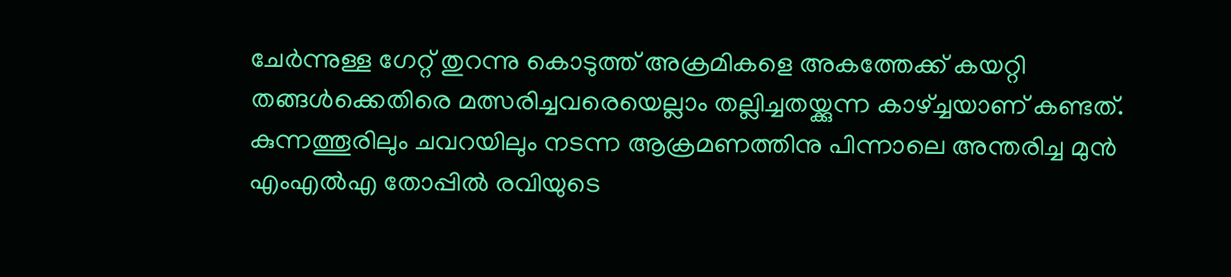ചേര്‍ന്നുള്ള ഗേറ്റ് തുറന്നു കൊടുത്ത് അക്രമികളെ അകത്തേക്ക് കയറ്റി തങ്ങള്‍ക്കെതിരെ മത്സരിച്ചവരെയെല്ലാം തല്ലിച്ചതയ്ക്കുന്ന കാഴ്ച്ചയാണ് കണ്ടത്. കുന്നത്തൂരിലും ചവറയിലും നടന്ന ആക്രമണത്തിനു പിന്നാലെ അന്തരിച്ച മുന്‍ എംഎല്‍എ തോപ്പില്‍ രവിയുടെ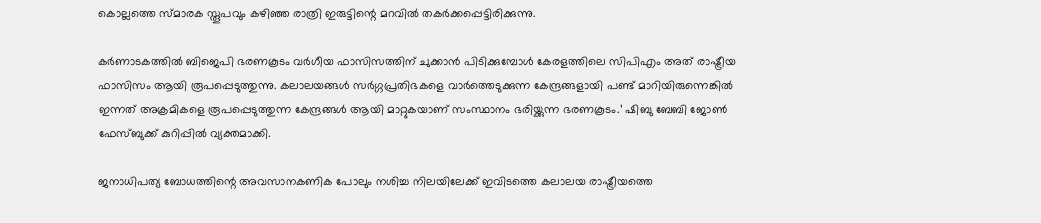കൊല്ലത്തെ സ്മാരക സ്തൂപവും കഴിഞ്ഞ രാത്രി ഇരുട്ടിന്റെ മറവില്‍ തകര്‍ക്കപ്പെട്ടിരിക്കുന്നു.

കര്‍ണാടകത്തില്‍ ബിജെപി ഭരണകൂടം വര്‍ഗീയ ഫാസിസത്തിന് ചുക്കാന്‍ പിടിക്കുമ്പോള്‍ കേരളത്തിലെ സിപിഎം അത് രാഷ്ട്രീയ ഫാസിസം ആയി രൂപപ്പെടുത്തുന്നു. കലാലയങ്ങള്‍ സര്‍ഗ്ഗപ്രതിഭകളെ വാര്‍ത്തെടുക്കുന്ന കേന്ദ്രങ്ങളായി പണ്ട് മാറിയിരുന്നെങ്കില്‍ ഇന്നത് അക്രമികളെ രൂപപ്പെടുത്തുന്ന കേന്ദ്രങ്ങള്‍ ആയി മാറ്റുകയാണ് സംസ്ഥാനം ഭരിയ്ക്കുന്ന ഭരണകൂടം.’ ഷിബു ബേബി ജോണ്‍ ഫേസ്ബുക്ക് കുറിപ്പില്‍ വ്യക്തമാക്കി.

ജനാധിപത്യ ബോധത്തിന്റെ അവസാനകണിക പോലും നശിച്ച നിലയിലേക്ക് ഇവിടത്തെ കലാലയ രാഷ്ട്രീയത്തെ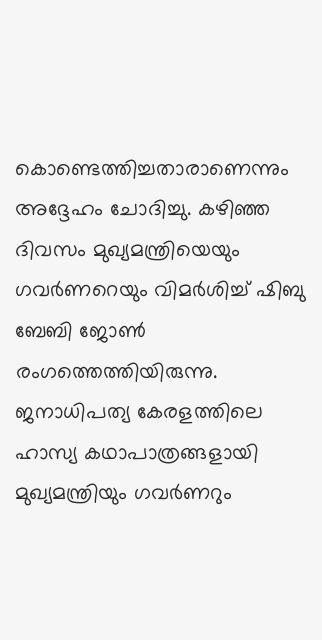കൊണ്ടെത്തിച്ചതാരാണെന്നും അദ്ദേഹം ചോദിച്ചു. കഴിഞ്ഞ ദിവസം മുഖ്യമന്ത്രിയെയും ഗവര്‍ണറെയും വിമര്‍ശിച്ച് ഷിബു ബേബി ജോണ്‍ രംഗത്തെത്തിയിരുന്നു. ജനാധിപത്യ കേരളത്തിലെ ഹാസ്യ കഥാപാത്രങ്ങളായി മുഖ്യമന്ത്രിയും ഗവര്‍ണറും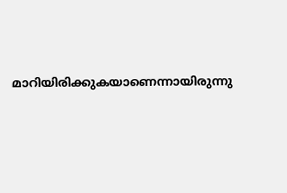മാറിയിരിക്കുകയാണെന്നായിരുന്നു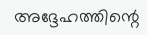അദ്ദേഹത്തിന്റെ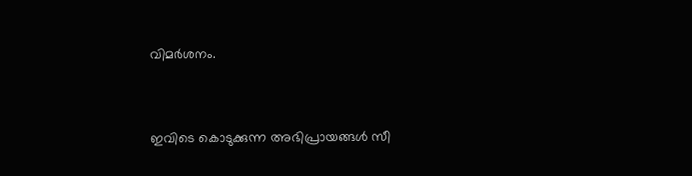വിമര്‍ശനം.


ഇവിടെ കൊടുക്കുന്ന അഭിപ്രായങ്ങള്‍ സീ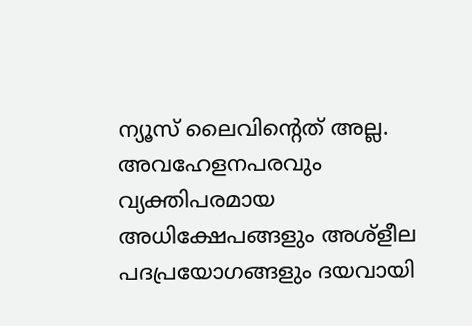ന്യൂസ് ലൈവിന്റെത് അല്ല. അവഹേളനപരവും വ്യക്തിപരമായ അധിക്ഷേപങ്ങളും അശ്‌ളീല പദപ്രയോഗങ്ങളും ദയവായി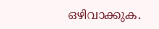ഒഴിവാക്കുക.